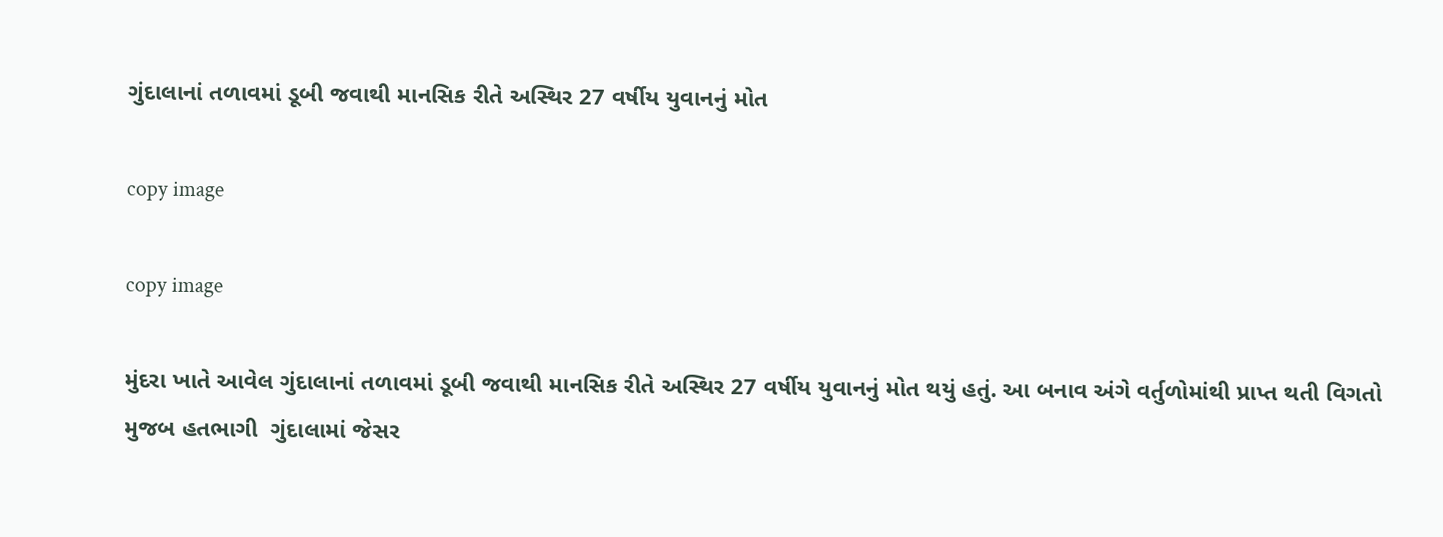ગુંદાલાનાં તળાવમાં ડૂબી જવાથી માનસિક રીતે અસ્થિર 27 વર્ષીય યુવાનનું મોત

copy image

copy image

મુંદરા ખાતે આવેલ ગુંદાલાનાં તળાવમાં ડૂબી જવાથી માનસિક રીતે અસ્થિર 27 વર્ષીય યુવાનનું મોત થયું હતું. આ બનાવ અંગે વર્તુળોમાંથી પ્રાપ્ત થતી વિગતો મુજબ હતભાગી  ગુંદાલામાં જેસર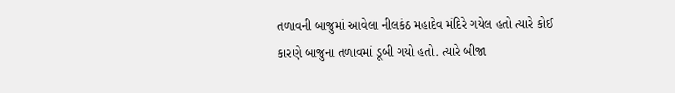તળાવની બાજુમાં આવેલા નીલકંઠ મહાદેવ મંદિરે ગયેલ હતો ત્યારે કોઈ કારણે બાજુના તળાવમાં ડૂબી ગયો હતો. ત્યારે બીજા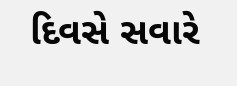દિવસે સવારે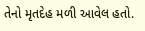તેનો મૃતદેહ મળી આવેલ હતો.